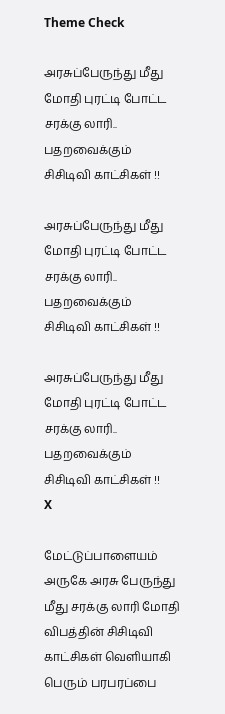Theme Check

அரசுப்பேருந்து மீது மோதி புரட்டி போட்ட சரக்கு லாரி.. பதறவைக்கும் சிசிடிவி காட்சிகள் !!

அரசுப்பேருந்து மீது மோதி புரட்டி போட்ட சரக்கு லாரி.. பதறவைக்கும் சிசிடிவி காட்சிகள் !!

அரசுப்பேருந்து மீது மோதி புரட்டி போட்ட சரக்கு லாரி.. பதறவைக்கும் சிசிடிவி காட்சிகள் !!
X

மேட்டுப்பாளையம் அருகே அரசு பேருந்து மீது சரக்கு லாரி மோதி விபத்தின் சிசிடிவி காட்சிகள் வெளியாகி பெரும் பரபரப்பை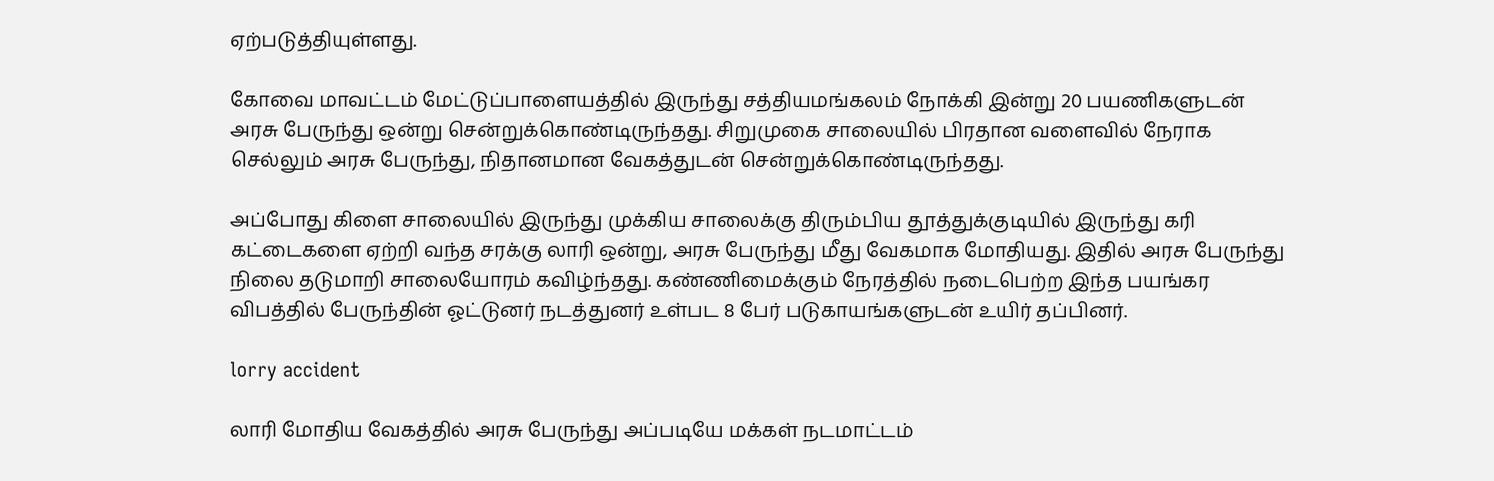ஏற்படுத்தியுள்ளது.

கோவை மாவட்டம் மேட்டுப்பாளையத்தில் இருந்து சத்தியமங்கலம் நோக்கி இன்று 20 பயணிகளுடன் அரசு பேருந்து ஒன்று சென்றுக்கொண்டிருந்தது. சிறுமுகை சாலையில் பிரதான வளைவில் நேராக செல்லும் அரசு பேருந்து, நிதானமான வேகத்துடன் சென்றுக்கொண்டிருந்தது.

அப்போது கிளை சாலையில் இருந்து முக்கிய சாலைக்கு திரும்பிய தூத்துக்குடியில் இருந்து கரி கட்டைகளை ஏற்றி வந்த சரக்கு லாரி ஒன்று, அரசு பேருந்து மீது வேகமாக மோதியது. இதில் அரசு பேருந்து நிலை தடுமாறி சாலையோரம் கவிழ்ந்தது. கண்ணிமைக்கும் நேரத்தில் நடைபெற்ற இந்த பயங்கர விபத்தில் பேருந்தின் ஓட்டுனர் நடத்துனர் உள்பட 8 பேர் படுகாயங்களுடன் உயிர் தப்பினர்.

lorry accident

லாரி மோதிய வேகத்தில் அரசு பேருந்து அப்படியே மக்கள் நடமாட்டம்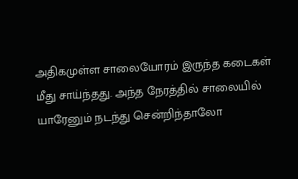அதிகமுள்ள சாலையோரம் இருந்த கடைகள் மீது சாய்ந்தது. அந்த நேரத்தில் சாலையில் யாரேனும் நடந்து சென்றிந்தாலோ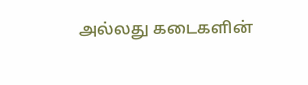அல்லது கடைகளின்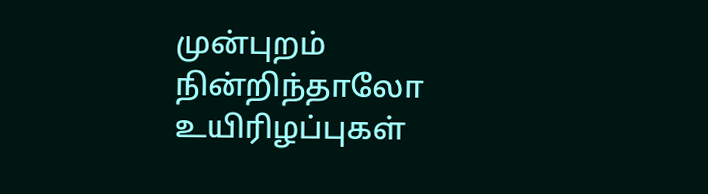முன்புறம் நின்றிந்தாலோ உயிரிழப்புகள்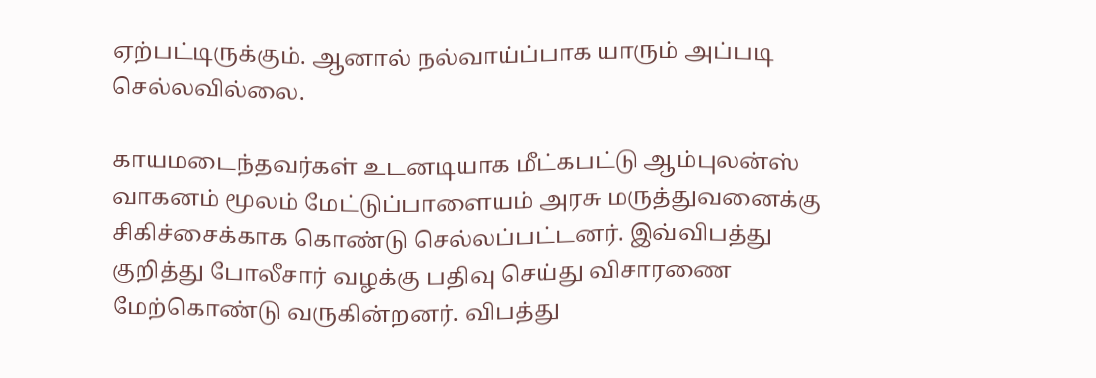ஏற்பட்டிருக்கும். ஆனால் நல்வாய்ப்பாக யாரும் அப்படி செல்லவில்லை.

காயமடைந்தவர்கள் உடனடியாக மீட்கபட்டு ஆம்புலன்ஸ் வாகனம் மூலம் மேட்டுப்பாளையம் அரசு மருத்துவனைக்கு சிகிச்சைக்காக கொண்டு செல்லப்பட்டனர். இவ்விபத்து குறித்து போலீசார் வழக்கு பதிவு செய்து விசாரணை மேற்கொண்டு வருகின்றனர். விபத்து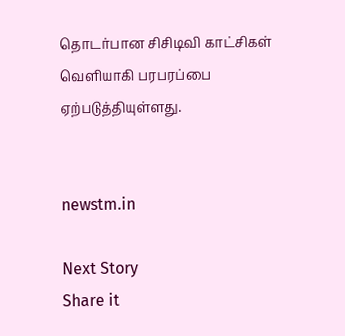தொடர்பான சிசிடிவி காட்சிகள் வெளியாகி பரபரப்பை ஏற்படுத்தியுள்ளது.


newstm.in

Next Story
Share it